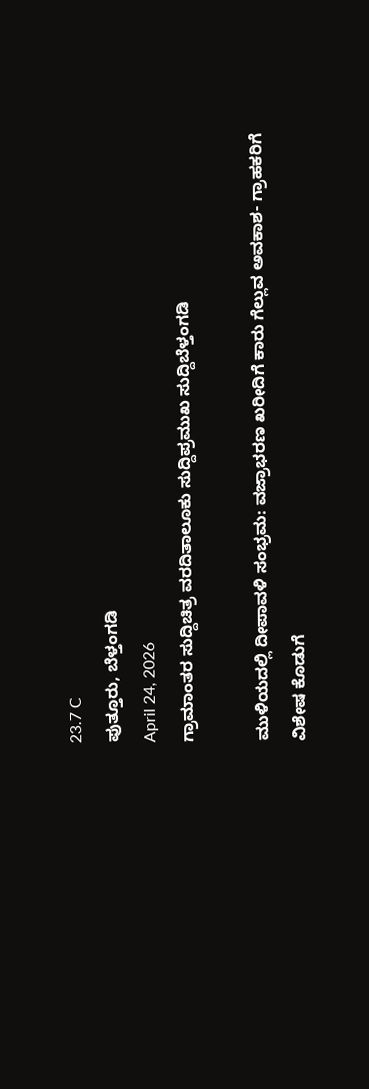23.7 C
ಪುತ್ತೂರು, ಬೆಳ್ತಂಗಡಿ
April 24, 2026
ಗ್ರಾಮಾಂತರ ಸುದ್ದಿಚಿತ್ರ ವರದಿತಾಲೂಕು ಸುದ್ದಿಪ್ರಮುಖ ಸುದ್ದಿಬೆಳ್ತಂಗಡಿ

ಮುಳಿಯದಲ್ಲಿ ದೀಪಾವಳಿ ಸಂಭ್ರಮ: ವಜ್ರಾಭರಣ ಖರೀದಿಗೆ ಕಾರು ಗೆಲ್ಲುವ ಅವಕಾಶ- ಗ್ರಾಹಕರಿಗೆ ವಿಶೇಷ ಕೊಡುಗೆ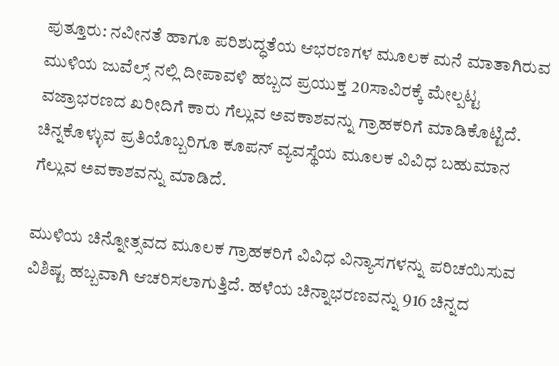ಪುತ್ತೂರು: ನವೀನತೆ ಹಾಗೂ ಪರಿಶುದ್ಧತೆಯ ಆಭರಣಗಳ ಮೂಲಕ ಮನೆ ಮಾತಾಗಿರುವ ಮುಳಿಯ ಜುವೆಲ್ಸ್ ನಲ್ಲಿ ದೀಪಾವಳಿ ಹಬ್ಬದ ಪ್ರಯುಕ್ತ 20ಸಾವಿರಕ್ಕೆ ಮೇಲ್ಪಟ್ಟ ವಜ್ರಾಭರಣದ ಖರೀದಿಗೆ ಕಾರು ಗೆಲ್ಲುವ ಅವಕಾಶವನ್ನು ಗ್ರಾಹಕರಿಗೆ ಮಾಡಿಕೊಟ್ಟಿದೆ. ಚಿನ್ನಕೊಳ್ಳುವ ಪ್ರತಿಯೊಬ್ಬರಿಗೂ ಕೂಪನ್ ವ್ಯವಸ್ಥೆಯ ಮೂಲಕ ವಿವಿಧ ಬಹುಮಾನ ಗೆಲ್ಲುವ ಅವಕಾಶವನ್ನು ಮಾಡಿದೆ.

ಮುಳಿಯ ಚಿನ್ನೋತ್ಸವದ ಮೂಲಕ ಗ್ರಾಹಕರಿಗೆ ವಿವಿಧ ವಿನ್ಯಾಸಗಳನ್ನು ಪರಿಚಯಿಸುವ ವಿಶಿಷ್ಟ ಹಬ್ಬವಾಗಿ ಆಚರಿಸಲಾಗುತ್ತಿದೆ. ಹಳೆಯ ಚಿನ್ನಾಭರಣವನ್ನು 916 ಚಿನ್ನದ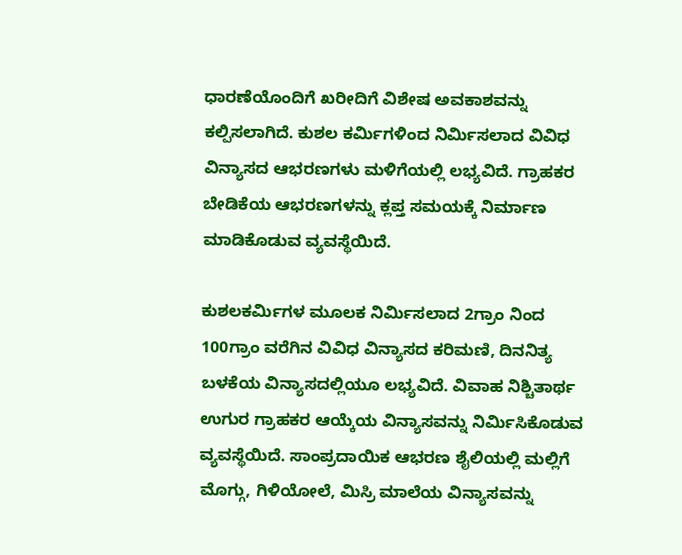ಧಾರಣೆಯೊಂದಿಗೆ ಖರೀದಿಗೆ ವಿಶೇಷ ಅವಕಾಶವನ್ನು ಕಲ್ಪಿಸಲಾಗಿದೆ. ಕುಶಲ ಕರ್ಮಿಗಳಿಂದ ನಿರ್ಮಿಸಲಾದ ವಿವಿಧ ವಿನ್ಯಾಸದ ಆಭರಣಗಳು ಮಳಿಗೆಯಲ್ಲಿ ಲಭ್ಯವಿದೆ. ಗ್ರಾಹಕರ ಬೇಡಿಕೆಯ ಆಭರಣಗಳನ್ನು ಕ್ಲಪ್ತ ಸಮಯಕ್ಕೆ ನಿರ್ಮಾಣ ಮಾಡಿಕೊಡುವ ವ್ಯವಸ್ಥೆಯಿದೆ.

ಕುಶಲಕರ್ಮಿಗಳ ಮೂಲಕ ನಿರ್ಮಿಸಲಾದ 2ಗ್ರಾಂ ನಿಂದ 100ಗ್ರಾಂ ವರೆಗಿನ ವಿವಿಧ ವಿನ್ಯಾಸದ ಕರಿಮಣಿ, ದಿನನಿತ್ಯ ಬಳಕೆಯ ವಿನ್ಯಾಸದಲ್ಲಿಯೂ ಲಭ್ಯವಿದೆ. ವಿವಾಹ ನಿಶ್ಚಿತಾರ್ಥ ಉಗುರ ಗ್ರಾಹಕರ ಆಯ್ಕೆಯ ವಿನ್ಯಾಸವನ್ನು ನಿರ್ಮಿಸಿಕೊಡುವ ವ್ಯವಸ್ಥೆಯಿದೆ. ಸಾಂಪ್ರದಾಯಿಕ ಆಭರಣ ಶೈಲಿಯಲ್ಲಿ ಮಲ್ಲಿಗೆ ಮೊಗ್ಗು, ಗಿಳಿಯೋಲೆ, ಮಿಸ್ರಿ ಮಾಲೆಯ ವಿನ್ಯಾಸವನ್ನು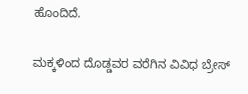ಹೊಂದಿದೆ.

ಮಕ್ಕಳಿಂದ ದೊಡ್ಡವರ ವರೆಗಿನ ವಿವಿಧ ಬ್ರೇಸ್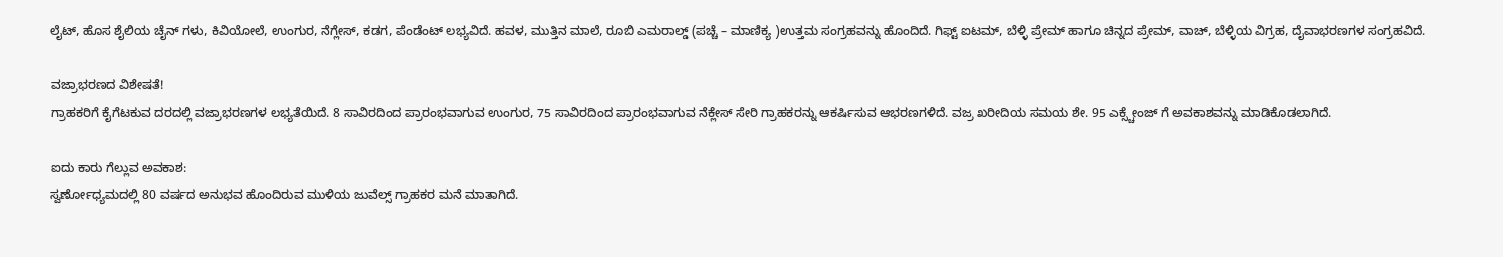ಲೈಟ್, ಹೊಸ ಶೈಲಿಯ ಚೈನ್ ಗಳು, ಕಿವಿಯೋಲೆ, ಉಂಗುರ, ನೆಗ್ಲೇಸ್, ಕಡಗ, ಪೆಂಡೆಂಟ್ ಲಭ್ಯವಿದೆ. ಹವಳ, ಮುತ್ತಿನ ಮಾಲೆ, ರೂಬಿ ಎಮರಾಲ್ಡ್ (ಪಚ್ಚೆ – ಮಾಣಿಕ್ಯ )ಉತ್ತಮ ಸಂಗ್ರಹವನ್ನು ಹೊಂದಿದೆ. ಗಿಫ್ಟ್ ಐಟಮ್, ಬೆಳ್ಳಿ ಪ್ರೇಮ್ ಹಾಗೂ ಚಿನ್ನದ ಪ್ರೇಮ್, ವಾಚ್, ಬೆಳ್ಳಿಯ ವಿಗ್ರಹ, ದೈವಾಭರಣಗಳ ಸಂಗ್ರಹವಿದೆ.

ವಜ್ರಾಭರಣದ ವಿಶೇಷತೆ!
ಗ್ರಾಹಕರಿಗೆ ಕೈಗೆಟಕುವ ದರದಲ್ಲಿ ವಜ್ರಾಭರಣಗಳ ಲಭ್ಯತೆಯಿದೆ. 8 ಸಾವಿರದಿಂದ ಪ್ರಾರಂಭವಾಗುವ ಉಂಗುರ, 75 ಸಾವಿರದಿಂದ ಪ್ರಾರಂಭವಾಗುವ ನೆಕ್ಲೇಸ್ ಸೇರಿ ಗ್ರಾಹಕರನ್ನು ಆಕರ್ಷಿಸುವ ಆಭರಣಗಳಿದೆ. ವಜ್ರ ಖರೀದಿಯ ಸಮಯ ಶೇ. 95 ಎಕ್ಸ್ಚೇಂಜ್ ಗೆ ಅವಕಾಶವನ್ನು ಮಾಡಿಕೊಡಲಾಗಿದೆ.

ಐದು ಕಾರು ಗೆಲ್ಲುವ ಅವಕಾಶ:
ಸ್ವರ್ಣೋಧ್ಯಮದಲ್ಲಿ 80 ವರ್ಷದ ಅನುಭವ ಹೊಂದಿರುವ ಮುಳಿಯ ಜುವೆಲ್ಸ್ ಗ್ರಾಹಕರ ಮನೆ ಮಾತಾಗಿದೆ.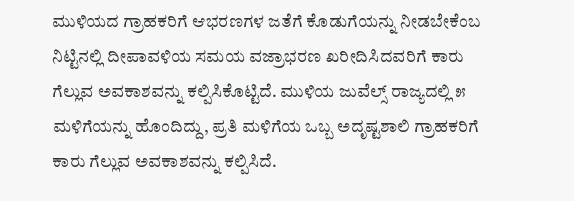ಮುಳಿಯದ ಗ್ರಾಹಕರಿಗೆ ಆಭರಣಗಳ ಜತೆಗೆ ಕೊಡುಗೆಯನ್ನು ನೀಡಬೇಕೆಂಬ ನಿಟ್ಟಿನಲ್ಲಿ ದೀಪಾವಳಿಯ ಸಮಯ ವಜ್ರಾಭರಣ ಖರೀದಿಸಿದವರಿಗೆ ಕಾರು ಗೆಲ್ಲುವ ಅವಕಾಶವನ್ನು ಕಲ್ಪಿಸಿಕೊಟ್ಟಿದೆ. ಮುಳಿಯ ಜುವೆಲ್ಸ್ ರಾಜ್ಯದಲ್ಲಿ ೫ ಮಳಿಗೆಯನ್ನು ಹೊಂದಿದ್ದು, ಪ್ರತಿ ಮಳಿಗೆಯ ಒಬ್ಬ ಅದೃಷ್ಟಶಾಲಿ ಗ್ರಾಹಕರಿಗೆ ಕಾರು ಗೆಲ್ಲುವ ಅವಕಾಶವನ್ನು ಕಲ್ಪಿಸಿದೆ.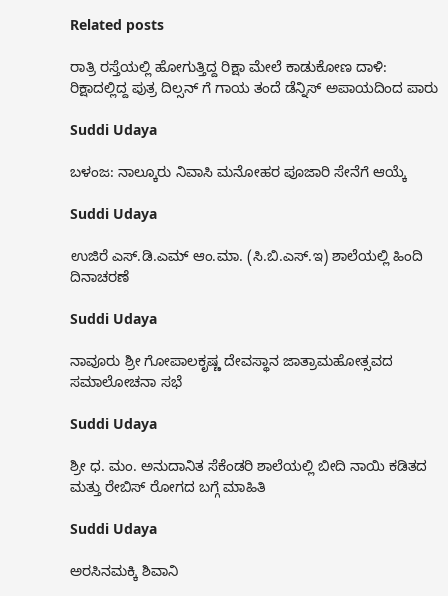Related posts

ರಾತ್ರಿ ರಸ್ತೆಯಲ್ಲಿ ಹೋಗುತ್ತಿದ್ದ ರಿಕ್ಷಾ ಮೇಲೆ ಕಾಡುಕೋಣ ದಾಳಿ: ರಿಕ್ಷಾದಲ್ಲಿದ್ದ ಪುತ್ರ ದಿಲ್ಸನ್ ಗೆ ಗಾಯ ತಂದೆ ಡೆನ್ನಿಸ್ ಅಪಾಯದಿಂದ ಪಾರು

Suddi Udaya

ಬಳಂಜ: ನಾಲ್ಕೂರು ನಿವಾಸಿ ಮನೋಹರ ಪೂಜಾರಿ ಸೇನೆಗೆ ಆಯ್ಕೆ

Suddi Udaya

ಉಜಿರೆ ಎಸ್.ಡಿ.ಎಮ್ ಆಂ.ಮಾ. (ಸಿ.ಬಿ.ಎಸ್.ಇ) ಶಾಲೆಯಲ್ಲಿ ಹಿಂದಿ ದಿನಾಚರಣೆ

Suddi Udaya

ನಾವೂರು ಶ್ರೀ ಗೋಪಾಲಕೃಷ್ಣ ದೇವಸ್ಥಾನ ಜಾತ್ರಾಮಹೋತ್ಸವದ ಸಮಾಲೋಚನಾ ಸಭೆ

Suddi Udaya

ಶ್ರೀ ಧ. ಮಂ. ಅನುದಾನಿತ ಸೆಕೆಂಡರಿ ಶಾಲೆಯಲ್ಲಿ ಬೀದಿ ನಾಯಿ ಕಡಿತದ ಮತ್ತು ರೇಬಿಸ್ ರೋಗದ ಬಗ್ಗೆ ಮಾಹಿತಿ

Suddi Udaya

ಅರಸಿನಮಕ್ಕಿ ಶಿವಾನಿ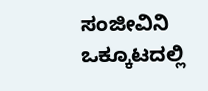ಸಂಜೀವಿನಿ ಒಕ್ಕೂಟದಲ್ಲಿ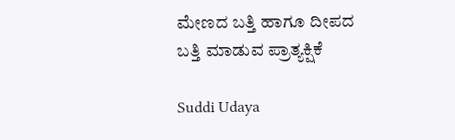ಮೇಣದ ಬತ್ತಿ ಹಾಗೂ ದೀಪದ ಬತ್ತಿ ಮಾಡುವ ಪ್ರಾತ್ಯಕ್ಷಿಕೆ

Suddi Udaya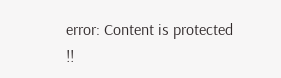error: Content is protected !!